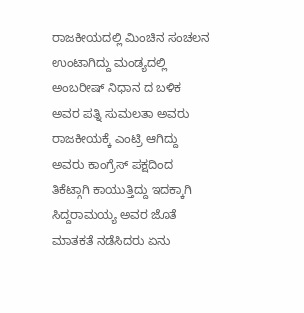ರಾಜಕೀಯದಲ್ಲಿ ಮಿಂಚಿನ ಸಂಚಲನ ಉಂಟಾಗಿದ್ದು ಮಂಡ್ಯದಲ್ಲಿ ಅಂಬರೀಷ್ ನಿಧಾನ ದ ಬಳಿಕ ಅವರ ಪತ್ನಿ ಸುಮಲತಾ ಅವರು ರಾಜಕೀಯಕ್ಕೆ ಎಂಟ್ರಿ ಆಗಿದ್ದು ಅವರು ಕಾಂಗ್ರೆಸ್ ಪಕ್ಷದಿಂದ ತಿಕೆಟ್ಗಾಗಿ ಕಾಯುತ್ತಿದ್ದು ಇದಕ್ಕಾಗಿ ಸಿದ್ದರಾಮಯ್ಯ ಅವರ ಜೊತೆ ಮಾತಕತೆ ನಡೆಸಿದರು ಏನು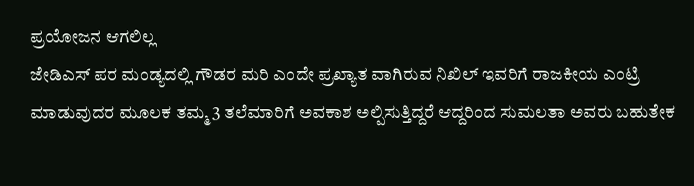ಪ್ರಯೋಜನ ಆಗಲಿಲ್ಲ
ಜೇಡಿಎಸ್ ಪರ ಮಂಡ್ಯದಲ್ಲಿ ಗೌಡರ ಮರಿ ಎಂದೇ ಪ್ರಖ್ಯಾತ ವಾಗಿರುವ ನಿಖಿಲ್ ಇವರಿಗೆ ರಾಜಕೀಯ ಎಂಟ್ರಿ ಮಾಡುವುದರ ಮೂಲಕ ತಮ್ಮ 3 ತಲೆಮಾರಿಗೆ ಅವಕಾಶ ಅಲ್ಪಿಸುತ್ತಿದ್ದರೆ ಆದ್ದರಿಂದ ಸುಮಲತಾ ಅವರು ಬಹುತೇಕ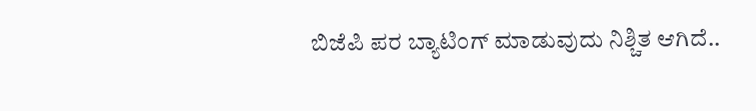ಬಿಜೆಪಿ ಪರ ಬ್ಯಾಟಿಂಗ್ ಮಾಡುವುದು ನಿಶ್ಚಿತ ಆಗಿದೆ..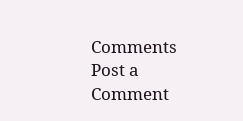Comments
Post a Comment